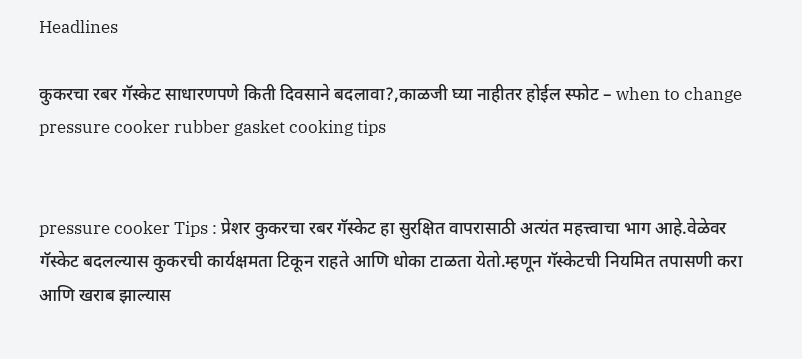Headlines

कुकरचा रबर गॅस्केट साधारणपणे किती दिवसाने बदलावा?,काळजी घ्या नाहीतर होईल स्फोट – when to change pressure cooker rubber gasket cooking tips


pressure cooker Tips : प्रेशर कुकरचा रबर गॅस्केट हा सुरक्षित वापरासाठी अत्यंत महत्त्वाचा भाग आहे.वेळेवर गॅस्केट बदलल्यास कुकरची कार्यक्षमता टिकून राहते आणि धोका टाळता येतो.म्हणून गॅस्केटची नियमित तपासणी करा आणि खराब झाल्यास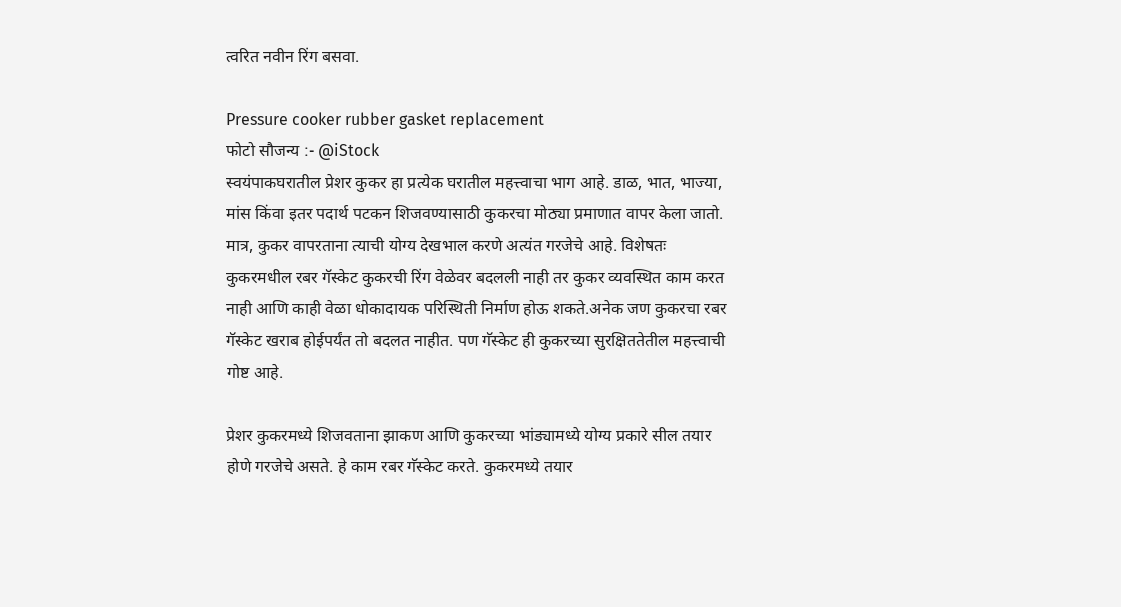त्वरित नवीन रिंग बसवा.

Pressure cooker rubber gasket replacement
फोटो सौजन्य :- @iStock
स्वयंपाकघरातील प्रेशर कुकर हा प्रत्येक घरातील महत्त्वाचा भाग आहे. डाळ, भात, भाज्या, मांस किंवा इतर पदार्थ पटकन शिजवण्यासाठी कुकरचा मोठ्या प्रमाणात वापर केला जातो. मात्र, कुकर वापरताना त्याची योग्य देखभाल करणे अत्यंत गरजेचे आहे. विशेषतः कुकरमधील रबर गॅस्केट कुकरची रिंग वेळेवर बदलली नाही तर कुकर व्यवस्थित काम करत नाही आणि काही वेळा धोकादायक परिस्थिती निर्माण होऊ शकते.अनेक जण कुकरचा रबर गॅस्केट खराब होईपर्यंत तो बदलत नाहीत. पण गॅस्केट ही कुकरच्या सुरक्षिततेतील महत्त्वाची गोष्ट आहे.

प्रेशर कुकरमध्ये शिजवताना झाकण आणि कुकरच्या भांड्यामध्ये योग्य प्रकारे सील तयार होणे गरजेचे असते. हे काम रबर गॅस्केट करते. कुकरमध्ये तयार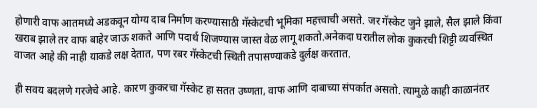होणारी वाफ आतमध्ये अडकवून योग्य दाब निर्माण करण्यासाठी गॅस्केटची भूमिका महत्त्वाची असते. जर गॅस्केट जुने झाले, सैल झाले किंवा खराब झाले तर वाफ बाहेर जाऊ शकते आणि पदार्थ शिजण्यास जास्त वेळ लागू शकतो.अनेकदा घरातील लोक कुकरची शिट्टी व्यवस्थित वाजत आहे की नाही याकडे लक्ष देतात, पण रबर गॅस्केटची स्थिती तपासण्याकडे दुर्लक्ष करतात.

ही सवय बदलणे गरजेचे आहे. कारण कुकरचा गॅस्केट हा सतत उष्णता, वाफ आणि दाबाच्या संपर्कात असतो. त्यामुळे काही काळानंतर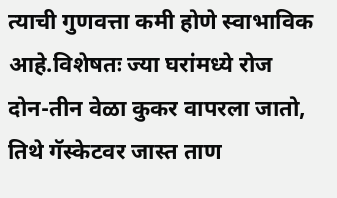त्याची गुणवत्ता कमी होणे स्वाभाविक आहे.विशेषतः ज्या घरांमध्ये रोज दोन-तीन वेळा कुकर वापरला जातो, तिथे गॅस्केटवर जास्त ताण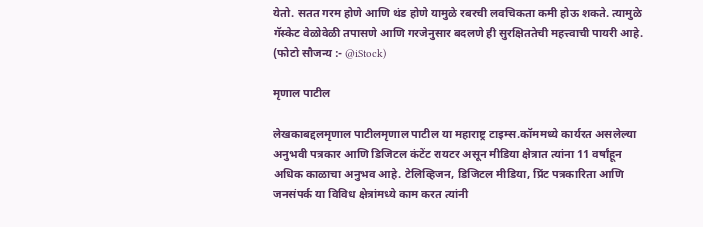येतो. सतत गरम होणे आणि थंड होणे यामुळे रबरची लवचिकता कमी होऊ शकते. त्यामुळे गॅस्केट वेळोवेळी तपासणे आणि गरजेनुसार बदलणे ही सुरक्षिततेची महत्त्वाची पायरी आहे. (फोटो सौजन्य :- @iStock)

मृणाल पाटील

लेखकाबद्दलमृणाल पाटीलमृणाल पाटील या महाराष्ट्र टाइम्स.कॉममध्ये कार्यरत असलेल्या अनुभवी पत्रकार आणि डिजिटल कंटेंट रायटर असून मीडिया क्षेत्रात त्यांना 11 वर्षांहून अधिक काळाचा अनुभव आहे. टेलिव्हिजन, डिजिटल मीडिया, प्रिंट पत्रकारिता आणि जनसंपर्क या विविध क्षेत्रांमध्ये काम करत त्यांनी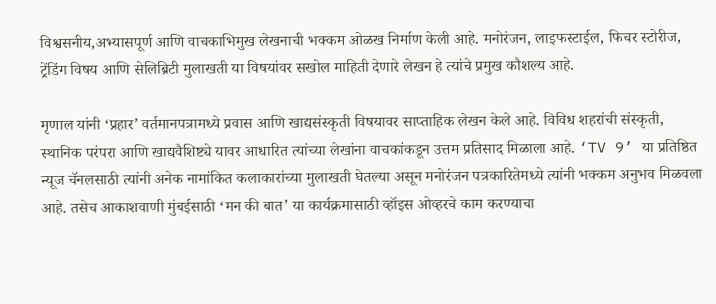विश्वसनीय,अभ्यासपूर्ण आणि वाचकाभिमुख लेखनाची भक्कम ओळख निर्माण केली आहे. मनोरंजन, लाइफस्टाईल, फिचर स्टोरीज, ट्रेंडिंग विषय आणि सेलिब्रिटी मुलाखती या विषयांवर सखोल माहिती देणारे लेखन हे त्यांचे प्रमुख कौशल्य आहे.

मृणाल यांनी ‘प्रहार’ वर्तमानपत्रामध्ये प्रवास आणि खाद्यसंस्कृती विषयावर साप्ताहिक लेखन केले आहे. विविध शहरांची संस्कृती, स्थानिक परंपरा आणि खाद्यवैशिष्ट्ये यावर आधारित त्यांच्या लेखांना वाचकांकडून उत्तम प्रतिसाद मिळाला आहे. ‘TV 9’ या प्रतिष्ठित न्यूज चॅनलसाठी त्यांनी अनेक नामांकित कलाकारांच्या मुलाखती घेतल्या असून मनोरंजन पत्रकारितेमध्ये त्यांनी भक्कम अनुभव मिळवला आहे. तसेच आकाशवाणी मुंबईसाठी ‘मन की बात’ या कार्यक्रमासाठी व्हॉइस ओव्हरचे काम करण्याचा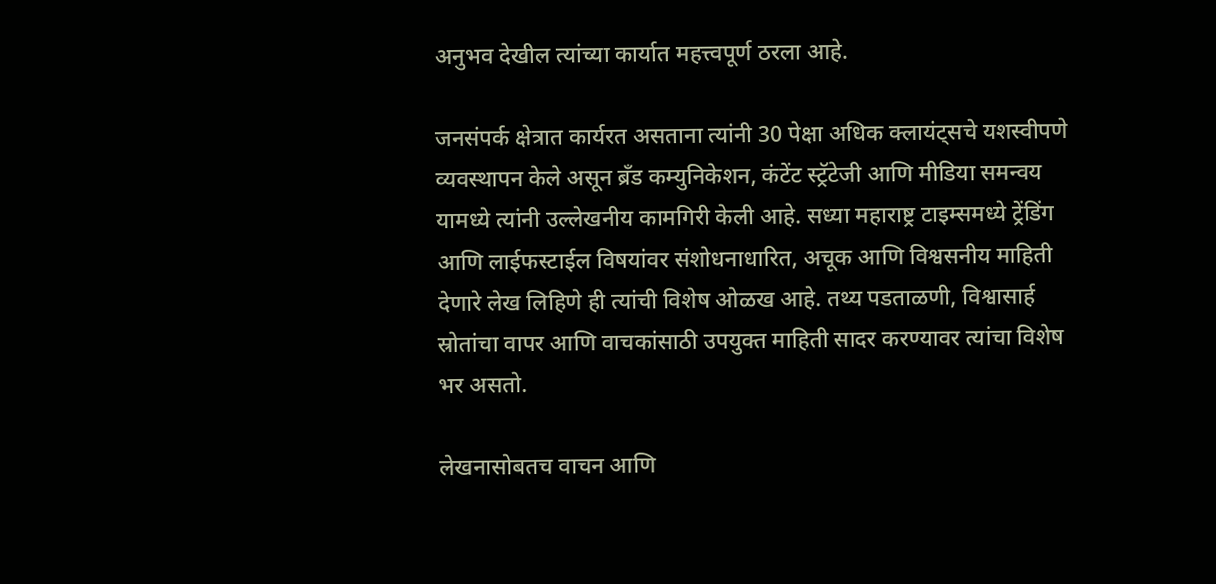अनुभव देखील त्यांच्या कार्यात महत्त्वपूर्ण ठरला आहे.

जनसंपर्क क्षेत्रात कार्यरत असताना त्यांनी 30 पेक्षा अधिक क्लायंट्सचे यशस्वीपणे व्यवस्थापन केले असून ब्रँड कम्युनिकेशन, कंटेंट स्ट्रॅटेजी आणि मीडिया समन्वय यामध्ये त्यांनी उल्लेखनीय कामगिरी केली आहे. सध्या महाराष्ट्र टाइम्समध्ये ट्रेंडिंग आणि लाईफस्टाईल विषयांवर संशोधनाधारित, अचूक आणि विश्वसनीय माहिती देणारे लेख लिहिणे ही त्यांची विशेष ओळख आहे. तथ्य पडताळणी, विश्वासार्ह स्रोतांचा वापर आणि वाचकांसाठी उपयुक्त माहिती सादर करण्यावर त्यांचा विशेष भर असतो.

लेखनासोबतच वाचन आणि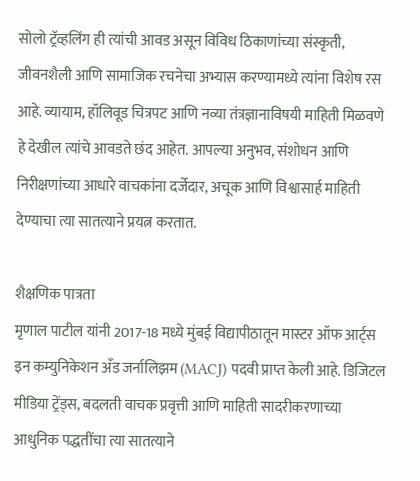सोलो ट्रॅव्हलिंग ही त्यांची आवड असून विविध ठिकाणांच्या संस्कृती, जीवनशैली आणि सामाजिक रचनेचा अभ्यास करण्यामध्ये त्यांना विशेष रस आहे. व्यायाम, हॉलिवूड चित्रपट आणि नव्या तंत्रज्ञानाविषयी माहिती मिळवणे हे देखील त्यांचे आवडते छंद आहेत. आपल्या अनुभव, संशोधन आणि निरीक्षणांच्या आधारे वाचकांना दर्जेदार, अचूक आणि विश्वासार्ह माहिती देण्याचा त्या सातत्याने प्रयत्न करतात.

शैक्षणिक पात्रता
मृणाल पाटील यांनी 2017-18 मध्ये मुंबई विद्यापीठातून मास्टर ऑफ आर्ट्स इन कम्युनिकेशन अँड जर्नालिझम (MACJ) पदवी प्राप्त केली आहे. डिजिटल मीडिया ट्रेंड्स, बदलती वाचक प्रवृत्ती आणि माहिती सादरीकरणाच्या आधुनिक पद्धतींचा त्या सातत्याने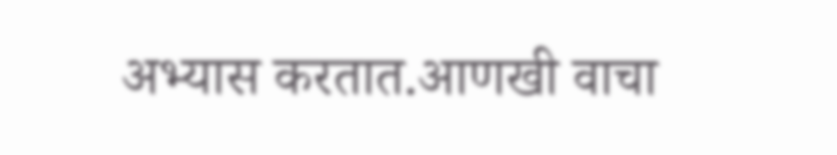अभ्यास करतात.आणखी वाचा